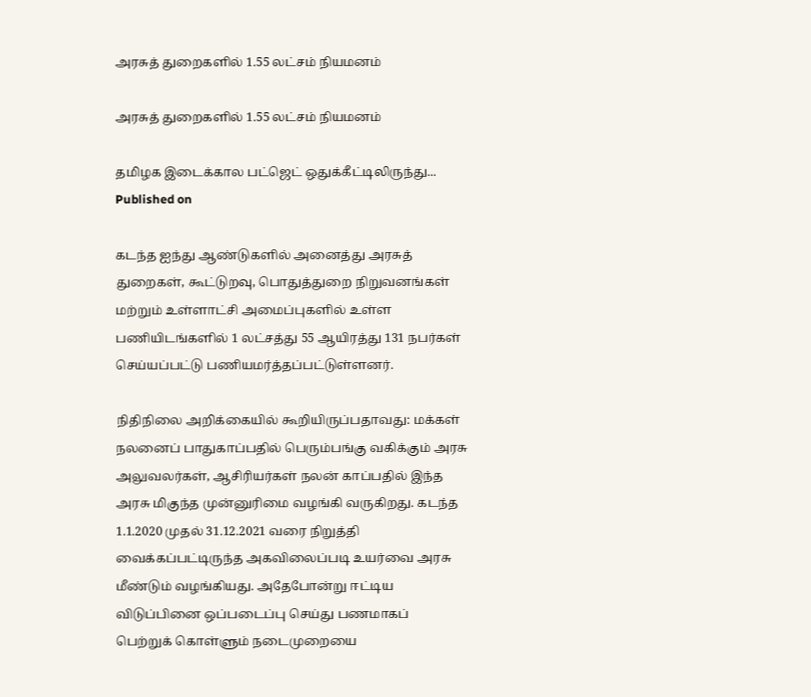அரசுத் துறைகளில் 1.55 லட்சம் நியமனம்

அரசுத் துறைகளில் 1.55 லட்சம் நியமனம்

தமிழக இடைக்கால பட்ஜெட் ஒதுக்கீட்டிலிருந்து...
Published on

கடந்த ஐந்து ஆண்டுகளில் அனைத்து அரசுத் துறைகள், கூட்டுறவு, பொதுத்துறை நிறுவனங்கள் மற்றும் உள்ளாட்சி அமைப்புகளில் உள்ள பணியிடங்களில் 1 லட்சத்து 55 ஆயிரத்து 131 நபர்கள் செய்யப்பட்டு பணியமர்த்தப்பட்டுள்ளனர்.

நிதிநிலை அறிக்கையில் கூறியிருப்பதாவது: மக்கள் நலனைப் பாதுகாப்பதில் பெரும்பங்கு வகிக்கும் அரசு அலுவலர்கள், ஆசிரியர்கள் நலன் காப்பதில் இந்த அரசு மிகுந்த முன்னுரிமை வழங்கி வருகிறது. கடந்த 1.1.2020 முதல் 31.12.2021 வரை நிறுத்தி வைக்கப்பட்டிருந்த அகவிலைப்படி உயர்வை அரசு மீண்டும் வழங்கியது. அதேபோன்று ஈட்டிய விடுப்பினை ஒப்படைப்பு செய்து பணமாகப் பெற்றுக் கொள்ளும் நடைமுறையை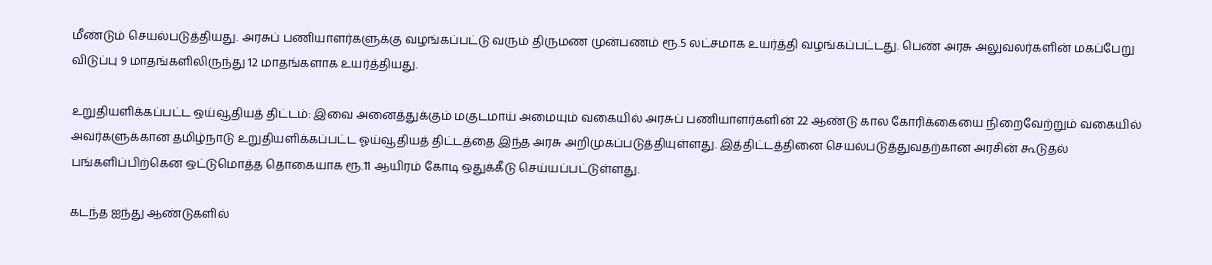மீண்டும் செயல்படுத்தியது. அரசுப் பணியாளர்களுக்கு வழங்கப்பட்டு வரும் திருமண முன்பணம் ரூ.5 லட்சமாக உயர்த்தி வழங்கப்பட்டது. பெண் அரசு அலுவலர்களின் மகப்பேறு விடுப்பு 9 மாதங்களிலிருந்து 12 மாதங்களாக உயர்த்தியது.

உறுதியளிக்கப்பட்ட ஒய்வூதியத் திட்டம்: இவை அனைத்துக்கும் மகுடமாய் அமையும் வகையில் அரசுப் பணியாளர்களின் 22 ஆண்டு கால கோரிக்கையை நிறைவேற்றும் வகையில் அவர்களுக்கான தமிழ்நாடு உறுதியளிக்கப்பட்ட ஓய்வூதியத் திட்டத்தை இந்த அரசு அறிமுகப்படுத்தியுள்ளது. இத்திட்டத்தினை செயல்படுத்துவதற்கான அரசின் கூடுதல் பங்களிப்பிற்கென ஒட்டுமொத்த தொகையாக ரூ.11 ஆயிரம் கோடி ஒதுக்கீடு செய்யப்பட்டுள்ளது.

கடந்த ஐந்து ஆண்டுகளில்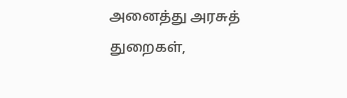அனைத்து அரசுத் துறைகள்,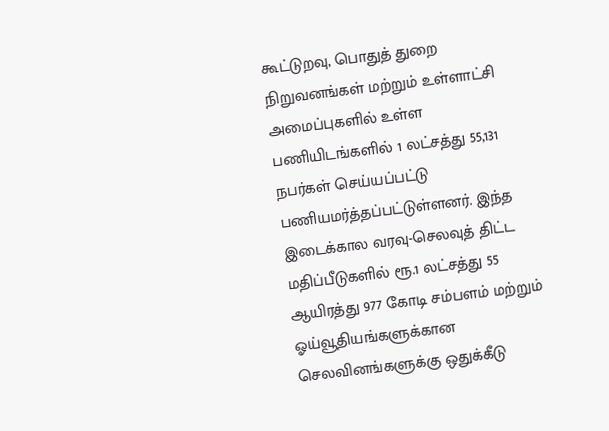கூட்டுறவு, பொதுத் துறை நிறுவனங்கள் மற்றும் உள்ளாட்சி அமைப்புகளில் உள்ள பணியிடங்களில் 1 லட்சத்து 55,131 நபர்கள் செய்யப்பட்டு பணியமர்த்தப்பட்டுள்ளனர். இந்த இடைக்கால வரவு-செலவுத் திட்ட மதிப்பீடுகளில் ரூ.1 லட்சத்து 55 ஆயிரத்து 977 கோடி சம்பளம் மற்றும் ஓய்வூதியங்களுக்கான செலவினங்களுக்கு ஒதுக்கீடு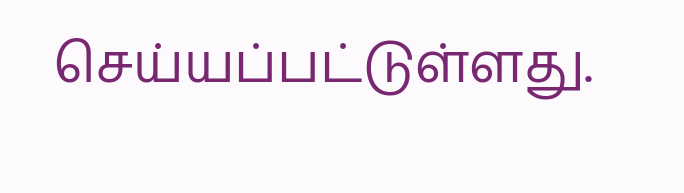செய்யப்பட்டுள்ளது.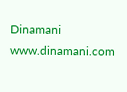Dinamani
www.dinamani.com